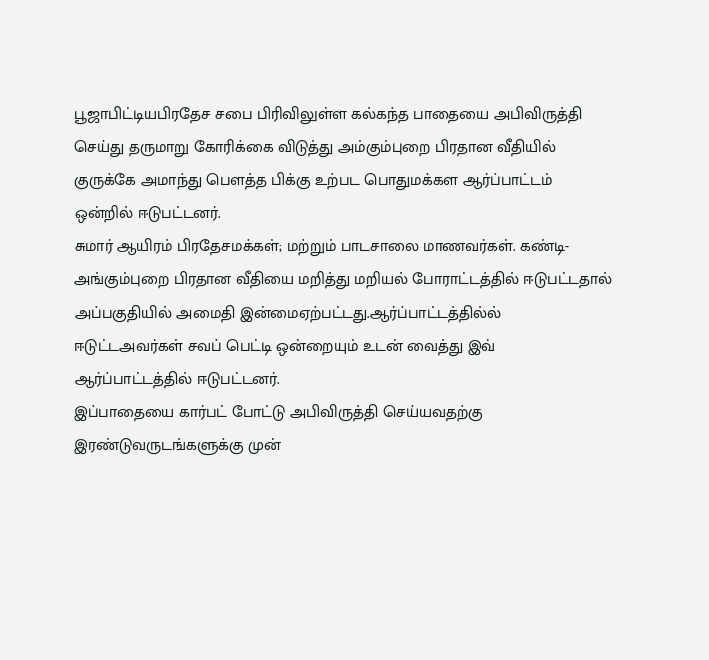பூஜாபிட்டியபிரதேச சபை பிரிவிலுள்ள கல்கந்த பாதையை அபிவிருத்தி செய்து தருமாறு கோரிக்கை விடுத்து அம்கும்புறை பிரதான வீதியில் குருக்கே அமாந்து பௌத்த பிக்கு உற்பட பொதுமக்கள ஆர்ப்பாட்டம் ஒன்றில் ஈடுபட்டனர்.
சுமார் ஆயிரம் பிரதேசமக்கள்; மற்றும் பாடசாலை மாணவர்கள். கண்டி- அங்கும்புறை பிரதான வீதியை மறித்து மறியல் போராட்டத்தில் ஈடுபட்டதால் அப்பகுதியில் அமைதி இன்மைஏற்பட்டது.ஆர்ப்பாட்டத்தில்ல் ஈடுட்டஅவர்கள் சவப் பெட்டி ஒன்றையும் உடன் வைத்து இவ் ஆர்ப்பாட்டத்தில் ஈடுபட்டனர்.
இப்பாதையை கார்பட் போட்டு அபிவிருத்தி செய்யவதற்கு இரண்டுவருடங்களுக்கு முன்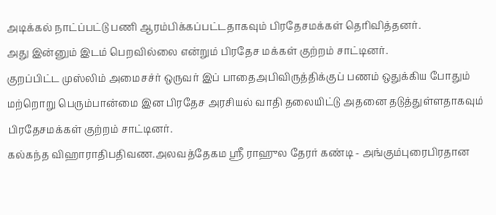அடிக்கல் நாட்ப்பட்டு பணி ஆரம்பிக்கப்பட்டதாகவும் பிரதேசமக்கள் தெரிவித்தனர்.
அது இன்னும் இடம் பெறவில்லை என்றும் பிரதேச மக்கள் குற்றம் சாட்டினர்.
குறப்பிட்ட முஸ்லிம் அமைசச்ர் ஒருவர் இப் பாதைஅபிவிருத்திக்குப் பணம் ஒதுக்கிய போதும் மற்றொறு பெரும்பான்மை இன பிரதேச அரசியல் வாதி தலையிட்டு அதனை தடுத்துள்ளதாகவும் பிரதேசமக்கள் குற்றம் சாட்டினர்.
கல்கந்த விஹாராதிபதிவண.அலவத்தேகம ஸ்ரீ ராஹுல தேரர் கண்டி - அங்கும்புரைபிரதான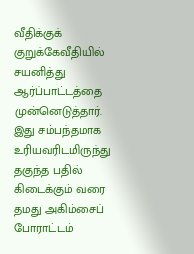வீதிக்குக் குறுக்கேவீதியில் சயனித்து ஆர்ப்பாட்டத்தை முன்னெடுத்தார். இது சம்பந்தமாக உரியவரிடமிருந்து தகுந்த பதில் கிடைக்கும் வரை தமது அகிம்சைப் போராட்டம்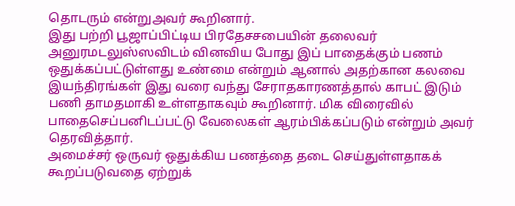தொடரும் என்றுஅவர் கூறினார்.
இது பற்றி பூஜாப்பிட்டிய பிரதேசசபையின் தலைவர் அனுரமடலுஸ்ஸவிடம் வினவிய போது இப் பாதைக்கும் பணம் ஒதுக்கப்பட்டுள்ளது உண்மை என்றும் ஆனால் அதற்கான கலவை இயந்திரங்கள் இது வரை வந்து சேராதகாரணத்தால் காபட் இடும் பணி தாமதமாகி உள்ளதாகவும் கூறினார். மிக விரைவில் பாதைசெப்பனிடப்பட்டு வேலைகள் ஆரம்பிக்கப்படும் என்றும் அவர் தெரவித்தார்.
அமைச்சர் ஒருவர் ஒதுக்கிய பணத்தை தடை செய்துள்ளதாகக் கூறப்படுவதை ஏற்றுக்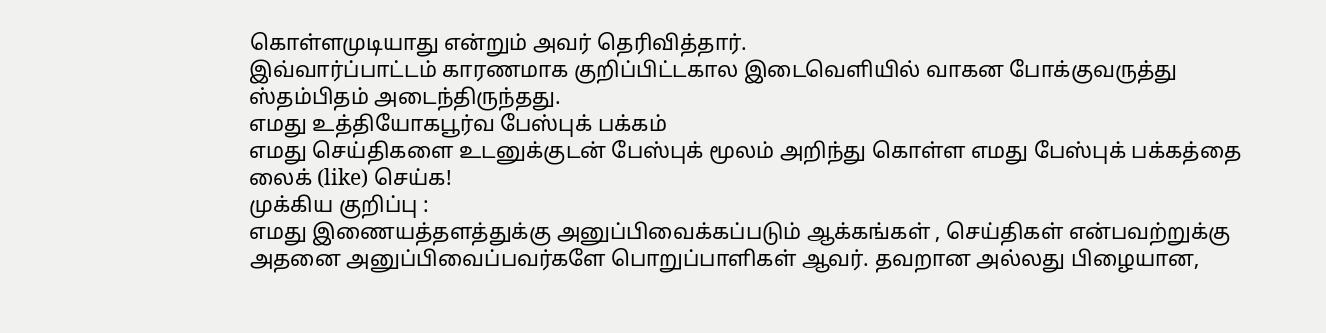கொள்ளமுடியாது என்றும் அவர் தெரிவித்தார்.
இவ்வார்ப்பாட்டம் காரணமாக குறிப்பிட்டகால இடைவெளியில் வாகன போக்குவருத்து ஸ்தம்பிதம் அடைந்திருந்தது.
எமது உத்தியோகபூர்வ பேஸ்புக் பக்கம்
எமது செய்திகளை உடனுக்குடன் பேஸ்புக் மூலம் அறிந்து கொள்ள எமது பேஸ்புக் பக்கத்தை லைக் (like) செய்க!
முக்கிய குறிப்பு :
எமது இணையத்தளத்துக்கு அனுப்பிவைக்கப்படும் ஆக்கங்கள் , செய்திகள் என்பவற்றுக்கு அதனை அனுப்பிவைப்பவர்களே பொறுப்பாளிகள் ஆவர். தவறான அல்லது பிழையான,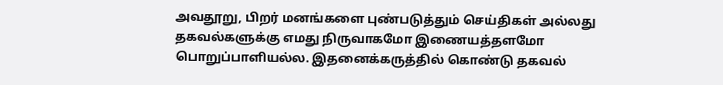அவதூறு, பிறர் மனங்களை புண்படுத்தும் செய்திகள் அல்லது தகவல்களுக்கு எமது நிருவாகமோ இணையத்தளமோ பொறுப்பாளியல்ல. இதனைக்கருத்தில் கொண்டு தகவல்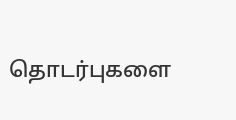தொடர்புகளை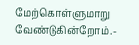மேற்கொள்ளுமாறு வேண்டுகின்றோம்.-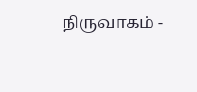நிருவாகம் -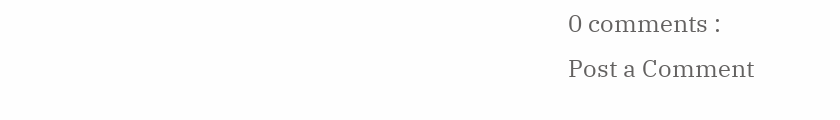0 comments :
Post a Comment